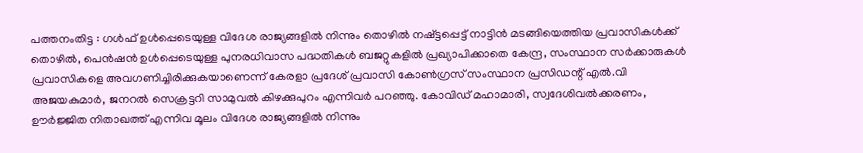പത്തനംതിട്ട : ഗൾഫ് ഉൾപ്പെടെയുള്ള വിദേശ രാജ്യങ്ങളിൽ നിന്നും തൊഴിൽ നഷ്ട്ടപ്പെട്ട് നാട്ടിൻ മടങ്ങിയെത്തിയ പ്രവാസികൾക്ക് തൊഴിൽ, പെൻഷൻ ഉൾപ്പെടെയുള്ള പുനരധിവാസ പദ്ധതികൾ ബജറ്റുകളിൽ പ്രഖ്യാപിക്കാതെ കേന്ദ്ര, സംസ്ഥാന സർക്കാരുകൾ പ്രവാസികളെ അവഗണിച്ചിരിക്കുകയാണെന്ന് കേരളാ പ്രദേശ് പ്രവാസി കോൺഗ്രസ് സംസ്ഥാന പ്രസിഡന്റ് എൽ.വി അജയകുമാർ, ജനറൽ സെക്രട്ടറി സാമുവൽ കിഴക്കുപുറം എന്നിവർ പറഞ്ഞു. കോവിഡ് മഹാമാരി, സ്വദേശിവൽക്കരണം, ഊർജ്ജിത നിതാഖത്ത് എന്നിവ മൂലം വിദേശ രാജ്യങ്ങളിൽ നിന്നും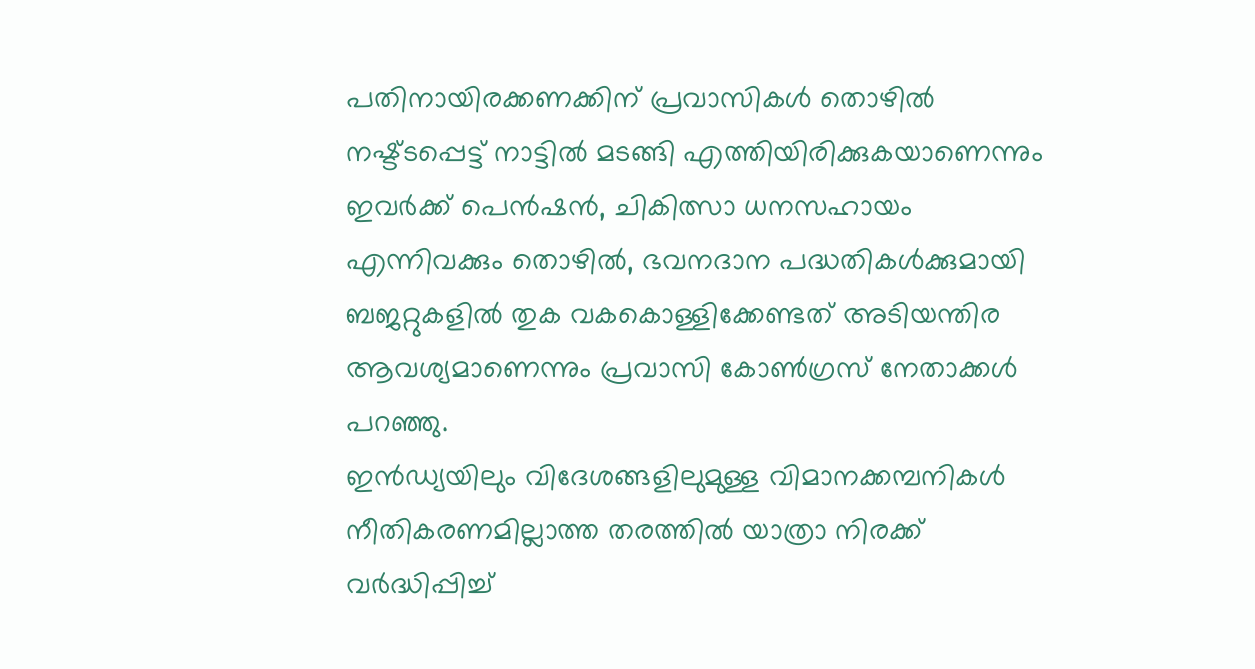പതിനായിരക്കണക്കിന് പ്രവാസികൾ തൊഴിൽ നഷ്ട്ടപ്പെട്ട് നാട്ടിൽ മടങ്ങി എത്തിയിരിക്കുകയാണെന്നും ഇവർക്ക് പെൻഷൻ, ചികിത്സാ ധനസഹായം എന്നിവക്കും തൊഴിൽ, ഭവനദാന പദ്ധതികൾക്കുമായി ബജറ്റുകളിൽ തുക വകകൊള്ളിക്കേണ്ടത് അടിയന്തിര ആവശ്യമാണെന്നും പ്രവാസി കോൺഗ്രസ് നേതാക്കൾ പറഞ്ഞു.
ഇൻഡ്യയിലും വിദേശങ്ങളിലുമുള്ള വിമാനക്കമ്പനികൾ നീതികരണമില്ലാത്ത തരത്തിൽ യാത്രാ നിരക്ക് വർദ്ധിപ്പിച്ച്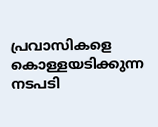പ്രവാസികളെ കൊള്ളയടിക്കുന്ന നടപടി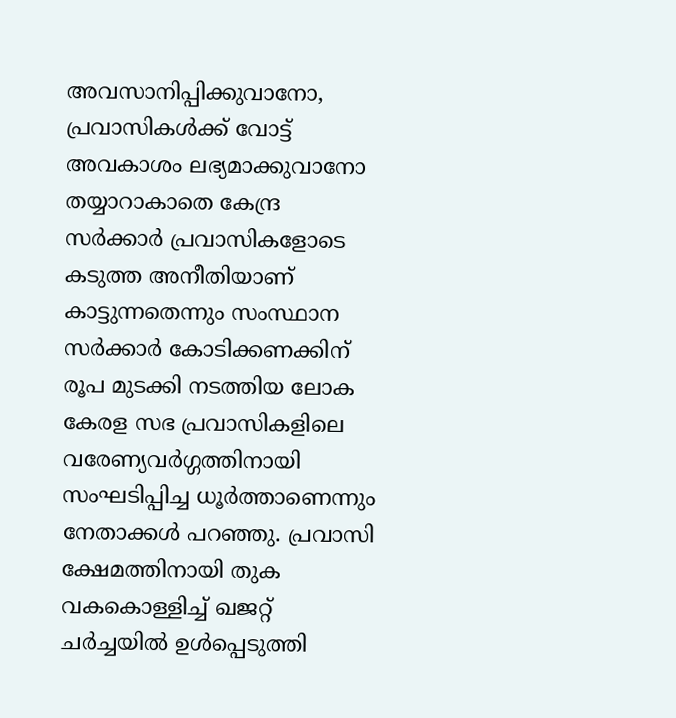അവസാനിപ്പിക്കുവാനോ, പ്രവാസികൾക്ക് വോട്ട് അവകാശം ലഭ്യമാക്കുവാനോ തയ്യാറാകാതെ കേന്ദ്ര സർക്കാർ പ്രവാസികളോടെ കടുത്ത അനീതിയാണ് കാട്ടുന്നതെന്നും സംസ്ഥാന സർക്കാർ കോടിക്കണക്കിന് രൂപ മുടക്കി നടത്തിയ ലോക കേരള സഭ പ്രവാസികളിലെ വരേണ്യവർഗ്ഗത്തിനായി സംഘടിപ്പിച്ച ധൂർത്താണെന്നും നേതാക്കൾ പറഞ്ഞു. പ്രവാസി ക്ഷേമത്തിനായി തുക വകകൊള്ളിച്ച് ഖജറ്റ് ചർച്ചയിൽ ഉൾപ്പെടുത്തി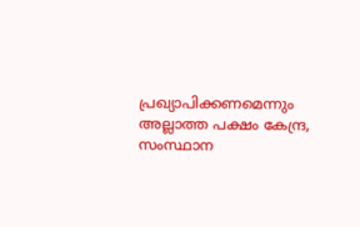പ്രഖ്യാപിക്കണമെന്നും അല്ലാത്ത പക്ഷം കേന്ദ്ര, സംസ്ഥാന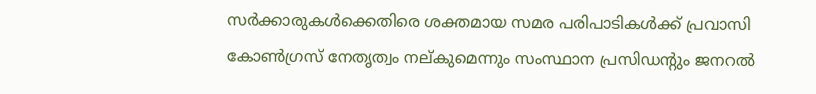സർക്കാരുകൾക്കെതിരെ ശക്തമായ സമര പരിപാടികൾക്ക് പ്രവാസി കോൺഗ്രസ് നേതൃത്വം നല്കുമെന്നും സംസ്ഥാന പ്രസിഡന്റും ജനറൽ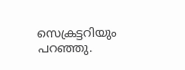സെക്രട്ടറിയും പറഞ്ഞു.